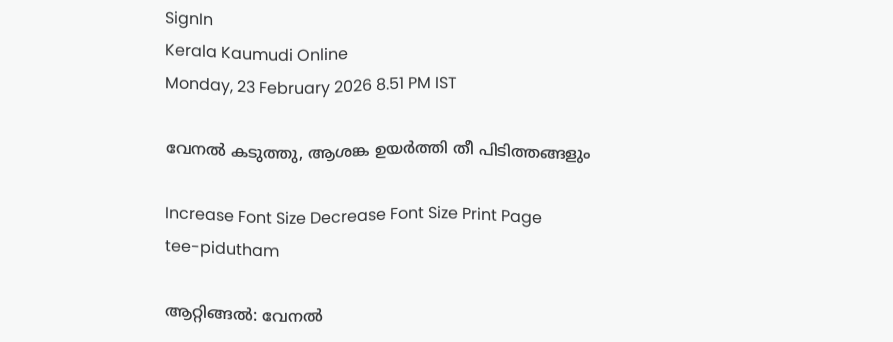SignIn
Kerala Kaumudi Online
Monday, 23 February 2026 8.51 PM IST

വേനൽ കടുത്തു, ആശങ്ക ഉയർത്തി തീ പിടിത്തങ്ങളും

Increase Font Size Decrease Font Size Print Page
tee-pidutham

ആറ്റിങ്ങൽ: വേനൽ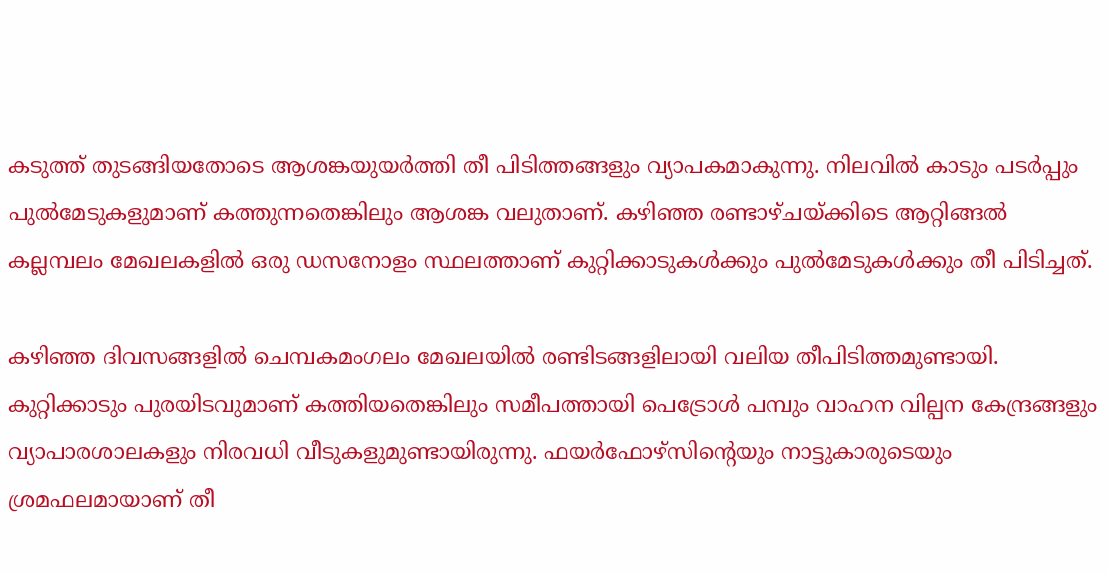കടുത്ത് തുടങ്ങിയതോടെ ആശങ്കയുയർത്തി തീ പിടിത്തങ്ങളും വ്യാപകമാകുന്നു. നിലവിൽ കാടും പടർപ്പും പുൽമേടുകളുമാണ് കത്തുന്നതെങ്കിലും ആശങ്ക വലുതാണ്. കഴിഞ്ഞ രണ്ടാഴ്ചയ്ക്കിടെ ആറ്റിങ്ങൽ കല്ലമ്പലം മേഖലകളിൽ ഒരു ഡസനോളം സ്ഥലത്താണ് കുറ്റിക്കാടുകൾക്കും പുൽമേടുകൾക്കും തീ പിടിച്ചത്.

കഴിഞ്ഞ ദിവസങ്ങളിൽ ചെമ്പകമംഗലം മേഖലയിൽ രണ്ടിടങ്ങളിലായി വലിയ തീപിടിത്തമുണ്ടായി. കുറ്റിക്കാടും പുരയിടവുമാണ് കത്തിയതെങ്കിലും സമീപത്തായി പെട്രോൾ പമ്പും വാഹന വില്പന കേന്ദ്രങ്ങളും വ്യാപാരശാലകളും നിരവധി വീടുകളുമുണ്ടായിരുന്നു. ഫയർഫോഴ്സിന്റെയും നാട്ടുകാരുടെയും ശ്രമഫലമായാണ് തീ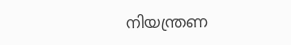നിയന്ത്രണ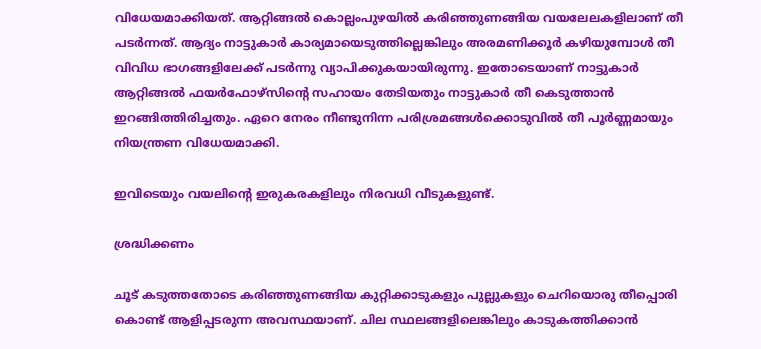വിധേയമാക്കിയത്. ആറ്റിങ്ങൽ കൊല്ലംപുഴയിൽ കരിഞ്ഞുണങ്ങിയ വയലേലകളിലാണ് തീ പടർന്നത്. ആദ്യം നാട്ടുകാർ കാര്യമായെടുത്തില്ലെങ്കിലും അരമണിക്കൂർ കഴിയുമ്പോൾ തീ വിവിധ ഭാഗങ്ങളിലേക്ക് പടർന്നു വ്യാപിക്കുകയായിരുന്നു. ഇതോടെയാണ് നാട്ടുകാർ ആറ്റിങ്ങൽ ഫയർഫോഴ്സിന്റെ സഹായം തേടിയതും നാട്ടുകാർ തീ കെടുത്താൻ ഇറങ്ങിത്തിരിച്ചതും. ഏറെ നേരം നീണ്ടുനിന്ന പരിശ്രമങ്ങൾക്കൊടുവിൽ തീ പൂർണ്ണമായും നിയന്ത്രണ വിധേയമാക്കി.

ഇവിടെയും വയലിന്റെ ഇരുകരകളിലും നിരവധി വീടുകളുണ്ട്.

ശ്രദ്ധിക്കണം

ചൂട് കടുത്തതോടെ കരിഞ്ഞുണങ്ങിയ കുറ്റിക്കാടുകളും പുല്ലുകളും ചെറിയൊരു തീപ്പൊരി കൊണ്ട് ആളിപ്പടരുന്ന അവസ്ഥയാണ്. ചില സ്ഥലങ്ങളിലെങ്കിലും കാടുകത്തിക്കാൻ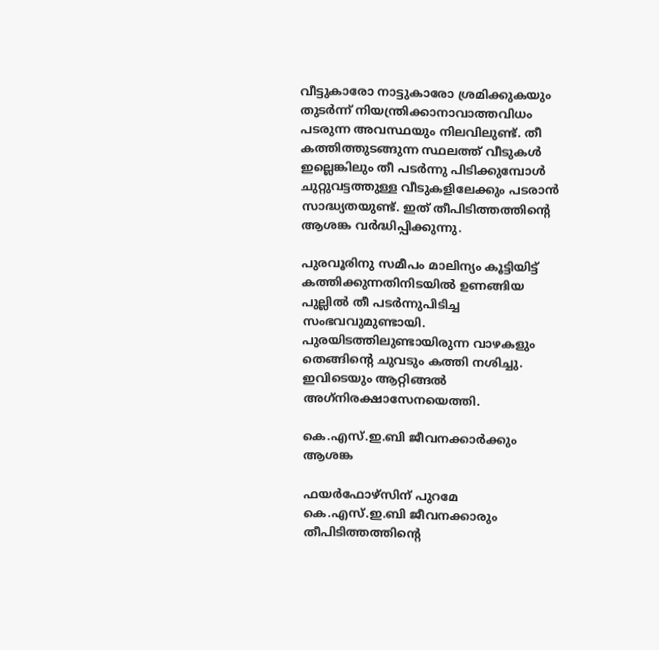വീട്ടുകാരോ നാട്ടുകാരോ ശ്രമിക്കുകയും തുടർന്ന് നിയന്ത്രിക്കാനാവാത്തവിധം പടരുന്ന അവസ്ഥയും നിലവിലുണ്ട്. തീ കത്തിത്തുടങ്ങുന്ന സ്ഥലത്ത് വീടുകൾ ഇല്ലെങ്കിലും തീ പടർന്നു പിടിക്കുമ്പോൾ ചുറ്റുവട്ടത്തുള്ള വീടുകളിലേക്കും പടരാൻ സാദ്ധ്യതയുണ്ട്. ഇത് തീപിടിത്തത്തിന്റെ ആശങ്ക വർദ്ധിപ്പിക്കുന്നു.

പുരവൂരിനു സമീപം മാലിന്യം കൂട്ടിയിട്ട് കത്തിക്കുന്നതിനിടയിൽ ഉണങ്ങിയ പുല്ലിൽ തീ പടർന്നുപിടിച്ച സംഭവവുമുണ്ടായി. പുരയിടത്തിലുണ്ടായിരുന്ന വാഴകളും തെങ്ങിന്റെ ചുവടും കത്തി നശിച്ചു. ഇവിടെയും ആറ്റിങ്ങൽ അഗ്‌നിരക്ഷാസേനയെത്തി.

കെ.എസ്.ഇ.ബി ജീവനക്കാർക്കും ആശങ്ക

ഫയർഫോഴ്‌സിന് പുറമേ കെ.എസ്.ഇ.ബി ജീവനക്കാരും തീപിടിത്തത്തിന്റെ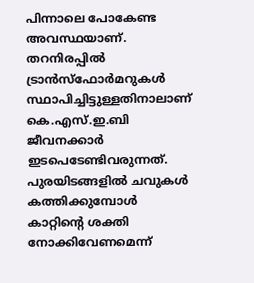പിന്നാലെ പോകേണ്ട അവസ്ഥയാണ്. തറനിരപ്പിൽ ട്രാൻസ്ഫോർമറുകൾ സ്ഥാപിച്ചിട്ടുള്ളതിനാലാണ് കെ.എസ്.ഇ.ബി ജീവനക്കാർ ഇടപെടേണ്ടിവരുന്നത്. പുരയിടങ്ങളിൽ ചവുകൾ കത്തിക്കുമ്പോൾ കാറ്റിന്റെ ശക്തി നോക്കിവേണമെന്ന്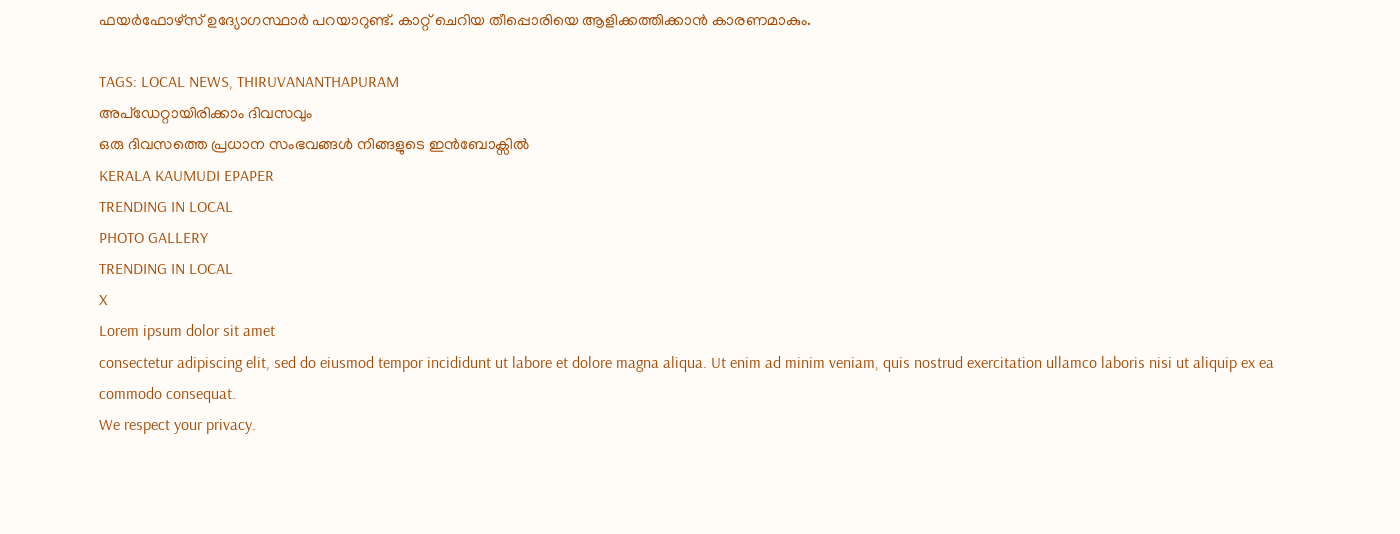ഫയർഫോഴ്സ് ഉദ്യോഗസ്ഥാർ പറയാറുണ്ട്. കാറ്റ് ചെറിയ തീപ്പൊരിയെ ആളിക്കത്തിക്കാൻ കാരണമാകും.

TAGS: LOCAL NEWS, THIRUVANANTHAPURAM
അപ്ഡേറ്റായിരിക്കാം ദിവസവും
ഒരു ദിവസത്തെ പ്രധാന സംഭവങ്ങൾ നിങ്ങളുടെ ഇൻബോക്സിൽ
KERALA KAUMUDI EPAPER
TRENDING IN LOCAL
PHOTO GALLERY
TRENDING IN LOCAL
X
Lorem ipsum dolor sit amet
consectetur adipiscing elit, sed do eiusmod tempor incididunt ut labore et dolore magna aliqua. Ut enim ad minim veniam, quis nostrud exercitation ullamco laboris nisi ut aliquip ex ea commodo consequat.
We respect your privacy.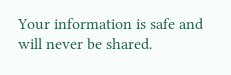Your information is safe and will never be shared.